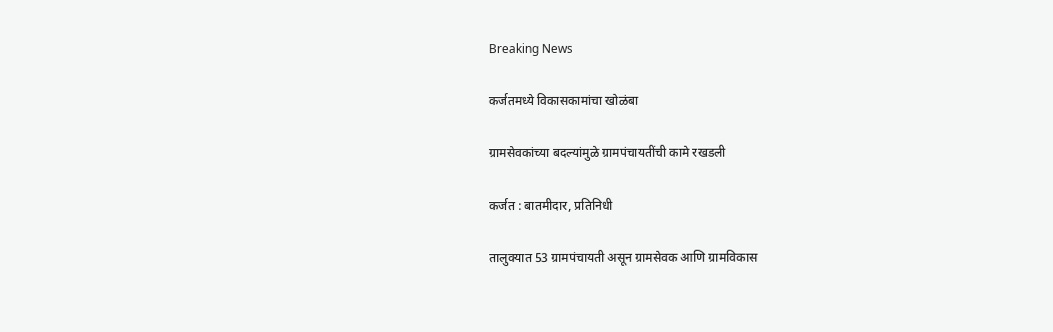Breaking News

कर्जतमध्ये विकासकामांचा खोळंबा

ग्रामसेवकांच्या बदल्यांमुळे ग्रामपंचायतींची कामे रखडली

कर्जत : बातमीदार, प्रतिनिधी

तालुक्यात 53 ग्रामपंचायती असून ग्रामसेवक आणि ग्रामविकास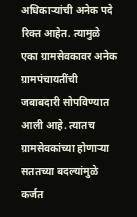अधिकार्‍यांची अनेक पदे रिक्त आहेत. त्यामुळे एका ग्रामसेवकावर अनेक ग्रामपंचायतींची जबाबदारी सोपविण्यात आली आहे. त्यातच ग्रामसेवकांच्या होणार्‍या सततच्या बदल्यांमुळे कर्जत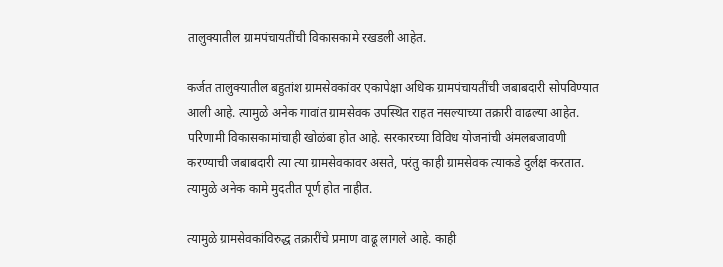तालुक्यातील ग्रामपंचायतींची विकासकामे रखडली आहेत.

कर्जत तालुक्यातील बहुतांश ग्रामसेवकांवर एकापेक्षा अधिक ग्रामपंचायतींची जबाबदारी सोपविण्यात आली आहे. त्यामुळे अनेक गावांत ग्रामसेवक उपस्थित राहत नसल्याच्या तक्रारी वाढल्या आहेत. परिणामी विकासकामांचाही खोळंबा होत आहे. सरकारच्या विविध योजनांची अंमलबजावणी करण्याची जबाबदारी त्या त्या ग्रामसेवकावर असते, परंतु काही ग्रामसेवक त्याकडे दुर्लक्ष करतात. त्यामुळे अनेक कामे मुदतीत पूर्ण होत नाहीत.

त्यामुळे ग्रामसेवकांविरुद्ध तक्रारींचे प्रमाण वाढू लागले आहे. काही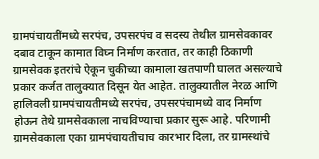ग्रामपंचायतींमध्ये सरपंच, उपसरपंच व सदस्य तेथील ग्रामसेवकावर दबाव टाकून कामात विघ्न निर्माण करतात, तर काही ठिकाणी ग्रामसेवक इतरांचे ऐकून चुकीच्या कामाला खतपाणी घालत असल्याचे प्रकार कर्जत तालुक्यात दिसून येत आहेत. तालुक्यातील नेरळ आणि हालिवली ग्रामपंचायतीमध्ये सरपंच, उपसरपंचामध्ये वाद निर्माण होऊन तेथे ग्रामसेवकाला नाचविण्याचा प्रकार सुरू आहे. परिणामी ग्रामसेवकाला एका ग्रामपंचायतीचाच कारभार दिला, तर ग्रामस्थांचे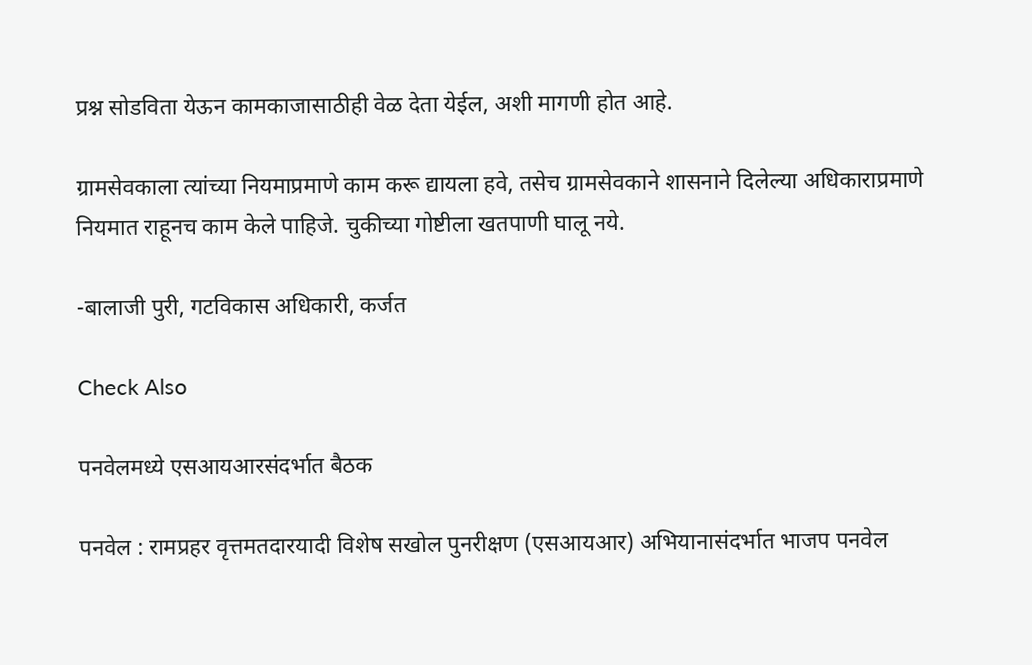प्रश्न सोडविता येऊन कामकाजासाठीही वेळ देता येईल, अशी मागणी होत आहे.

ग्रामसेवकाला त्यांच्या नियमाप्रमाणे काम करू द्यायला हवे, तसेच ग्रामसेवकाने शासनाने दिलेल्या अधिकाराप्रमाणे नियमात राहूनच काम केले पाहिजे. चुकीच्या गोष्टीला खतपाणी घालू नये.

-बालाजी पुरी, गटविकास अधिकारी, कर्जत

Check Also

पनवेलमध्ये एसआयआरसंदर्भात बैठक

पनवेल : रामप्रहर वृत्तमतदारयादी विशेष सखोल पुनरीक्षण (एसआयआर) अभियानासंदर्भात भाजप पनवेल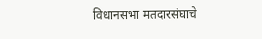विधानसभा मतदारसंघाचे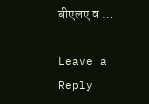बीएलए व …

Leave a Reply